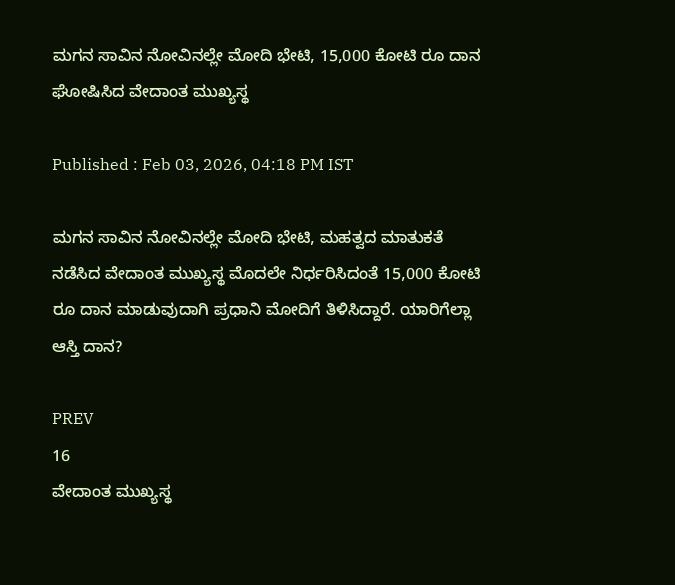ಮಗನ ಸಾವಿನ ನೋವಿನಲ್ಲೇ ಮೋದಿ ಭೇಟಿ, 15,000 ಕೋಟಿ ರೂ ದಾನ ಘೋಷಿಸಿದ ವೇದಾಂತ ಮುಖ್ಯಸ್ಥ

Published : Feb 03, 2026, 04:18 PM IST

ಮಗನ ಸಾವಿನ ನೋವಿನಲ್ಲೇ ಮೋದಿ ಭೇಟಿ, ಮಹತ್ವದ ಮಾತುಕತೆ ನಡೆಸಿದ ವೇದಾಂತ ಮುಖ್ಯಸ್ಥ ಮೊದಲೇ ನಿರ್ಧರಿಸಿದಂತೆ 15,000 ಕೋಟಿ ರೂ ದಾನ ಮಾಡುವುದಾಗಿ ಪ್ರಧಾನಿ ಮೋದಿಗೆ ತಿಳಿಸಿದ್ದಾರೆ. ಯಾರಿಗೆಲ್ಲಾ ಆಸ್ತಿ ದಾನ?

PREV
16
ವೇದಾಂತ ಮುಖ್ಯಸ್ಥ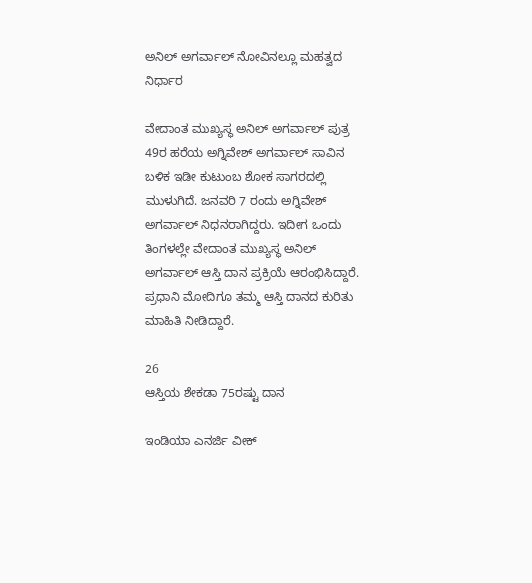ಅನಿಲ್ ಅಗರ್ವಾಲ್ ನೋವಿನಲ್ಲೂ ಮಹತ್ವದ ನಿರ್ಧಾರ

ವೇದಾಂತ ಮುಖ್ಯಸ್ಥ ಅನಿಲ್ ಅಗರ್ವಾಲ್ ಪುತ್ರ 49ರ ಹರೆಯ ಅಗ್ನಿವೇಶ್ ಅಗರ್ವಾಲ್ ಸಾವಿನ ಬಳಿಕ ಇಡೀ ಕುಟುಂಬ ಶೋಕ ಸಾಗರದಲ್ಲಿ ಮುಳುಗಿದೆ. ಜನವರಿ 7 ರಂದು ಅಗ್ನಿವೇಶ್ ಅಗರ್ವಾಲ್ ನಿಧನರಾಗಿದ್ದರು. ಇದೀಗ ಒಂದು ತಿಂಗಳಲ್ಲೇ ವೇದಾಂತ ಮುಖ್ಯಸ್ಥ ಅನಿಲ್ ಅಗರ್ವಾಲ್ ಆಸ್ತಿ ದಾನ ಪ್ರಕ್ರಿಯೆ ಆರಂಭಿಸಿದ್ದಾರೆ. ಪ್ರಧಾನಿ ಮೋದಿಗೂ ತಮ್ಮ ಆಸ್ತಿ ದಾನದ ಕುರಿತು ಮಾಹಿತಿ ನೀಡಿದ್ದಾರೆ.

26
ಆಸ್ತಿಯ ಶೇಕಡಾ 75ರಷ್ಟು ದಾನ

ಇಂಡಿಯಾ ಎನರ್ಜಿ ವೀಕ್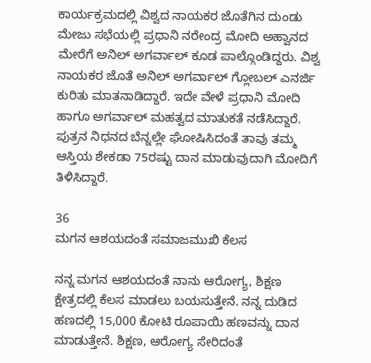ಕಾರ್ಯಕ್ರಮದಲ್ಲಿ ವಿಶ್ವದ ನಾಯಕರ ಜೊತೆಗಿನ ದುಂಡು ಮೇಜು ಸಭೆಯಲ್ಲಿ ಪ್ರಧಾನಿ ನರೇಂದ್ರ ಮೋದಿ ಅಹ್ವಾನದ ಮೇರೆಗೆ ಅನಿಲ್ ಅಗರ್ವಾಲ್ ಕೂಡ ಪಾಲ್ಗೊಂಡಿದ್ದರು. ವಿಶ್ವ ನಾಯಕರ ಜೊತೆ ಅನಿಲ್ ಅಗರ್ವಾಲ್ ಗ್ಲೋಬಲ್ ಎನರ್ಜಿ ಕುರಿತು ಮಾತನಾಡಿದ್ದಾರೆ. ಇದೇ ವೇಳೆ ಪ್ರಧಾನಿ ಮೋದಿ ಹಾಗೂ ಅಗರ್ವಾಲ್ ಮಹತ್ವದ ಮಾತುಕತೆ ನಡೆಸಿದ್ದಾರೆ. ಪುತ್ರನ ನಿಧನದ ಬೆನ್ನಲ್ಲೇ ಘೋಷಿಸಿದಂತೆ ತಾವು ತಮ್ಮ ಆಸ್ತಿಯ ಶೇಕಡಾ 75ರಷ್ಟು ದಾನ ಮಾಡುವುದಾಗಿ ಮೋದಿಗೆ ತಿಳಿಸಿದ್ದಾರೆ.

36
ಮಗನ ಆಶಯದಂತೆ ಸಮಾಜಮುಖಿ ಕೆಲಸ

ನನ್ನ ಮಗನ ಆಶಯದಂತೆ ನಾನು ಆರೋಗ್ಯ, ಶಿಕ್ಷಣ ಕ್ಷೇತ್ರದಲ್ಲಿ ಕೆಲಸ ಮಾಡಲು ಬಯಸುತ್ತೇನೆ. ನನ್ನ ದುಡಿದ ಹಣದಲ್ಲಿ 15,000 ಕೋಟಿ ರೂಪಾಯಿ ಹಣವನ್ನು ದಾನ ಮಾಡುತ್ತೇನೆ. ಶಿಕ್ಷಣ, ಆರೋಗ್ಯ ಸೇರಿದಂತೆ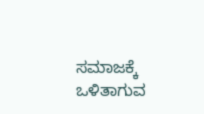ಸಮಾಜಕ್ಕೆ ಒಳಿತಾಗುವ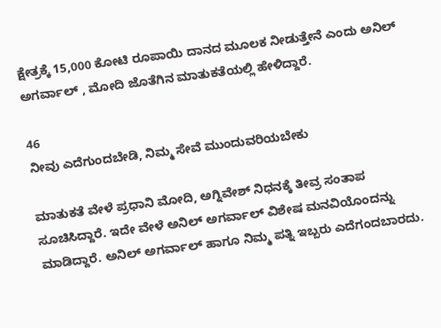ಕ್ಷೇತ್ರಕ್ಕೆ 15,000 ಕೋಟಿ ರೂಪಾಯಿ ದಾನದ ಮೂಲಕ ನೀಡುತ್ತೇನೆ ಎಂದು ಅನಿಲ್ ಅಗರ್ವಾಲ್ , ಮೋದಿ ಜೊತೆಗಿನ ಮಾತುಕತೆಯಲ್ಲಿ ಹೇಳಿದ್ದಾರೆ.

46
ನೀವು ಎದೆಗುಂದಬೇಡಿ, ನಿಮ್ಮ ಸೇವೆ ಮುಂದುವರಿಯಬೇಕು

ಮಾತುಕತೆ ವೇಳೆ ಪ್ರಧಾನಿ ಮೋದಿ, ಅಗ್ನಿವೇಶ್ ನಿಧನಕ್ಕೆ ತೀವ್ರ ಸಂತಾಪ ಸೂಚಿಸಿದ್ದಾರೆ. ಇದೇ ವೇಳೆ ಅನಿಲ್ ಅಗರ್ವಾಲ್ ವಿಶೇಷ ಮನವಿಯೊಂದನ್ನು ಮಾಡಿದ್ದಾರೆ. ಅನಿಲ್ ಅಗರ್ವಾಲ್ ಹಾಗೂ ನಿಮ್ಮ ಪತ್ನಿ ಇಬ್ಬರು ಎದೆಗಂದಬಾರದು.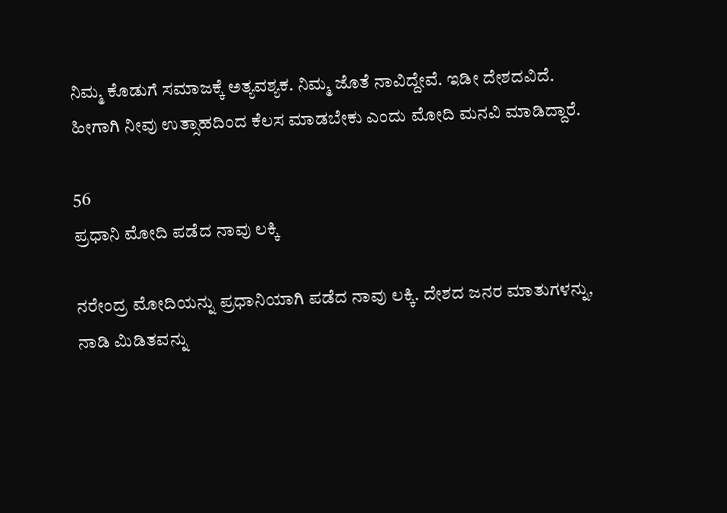ನಿಮ್ಮ ಕೊಡುಗೆ ಸಮಾಜಕ್ಕೆ ಅತ್ಯವಶ್ಯಕ. ನಿಮ್ಮ ಜೊತೆ ನಾವಿದ್ದೇವೆ. ಇಡೀ ದೇಶದವಿದೆ. ಹೀಗಾಗಿ ನೀವು ಉತ್ಸಾಹದಿಂದ ಕೆಲಸ ಮಾಡಬೇಕು ಎಂದು ಮೋದಿ ಮನವಿ ಮಾಡಿದ್ದಾರೆ.

56
ಪ್ರಧಾನಿ ಮೋದಿ ಪಡೆದ ನಾವು ಲಕ್ಕಿ

ನರೇಂದ್ರ ಮೋದಿಯನ್ನು ಪ್ರಧಾನಿಯಾಗಿ ಪಡೆದ ನಾವು ಲಕ್ಕಿ. ದೇಶದ ಜನರ ಮಾತುಗಳನ್ನು, ನಾಡಿ ಮಿಡಿತವನ್ನು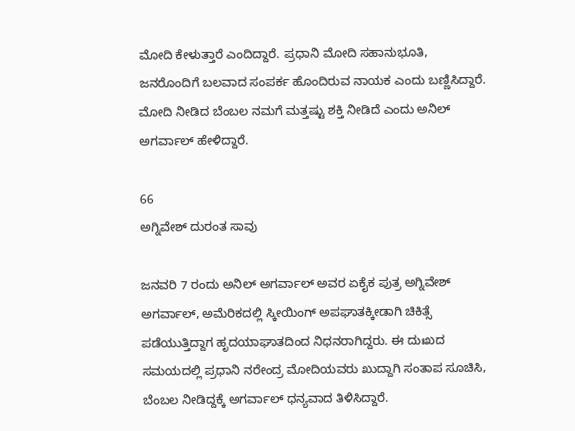ಮೋದಿ ಕೇಳುತ್ತಾರೆ ಎಂದಿದ್ದಾರೆ. ಪ್ರಧಾನಿ ಮೋದಿ ಸಹಾನುಭೂತಿ, ಜನರೊಂದಿಗೆ ಬಲವಾದ ಸಂಪರ್ಕ ಹೊಂದಿರುವ ನಾಯಕ ಎಂದು ಬಣ್ಣಿಸಿದ್ದಾರೆ. ಮೋದಿ ನೀಡಿದ ಬೆಂಬಲ ನಮಗೆ ಮತ್ತಷ್ಟು ಶಕ್ತಿ ನೀಡಿದೆ ಎಂದು ಅನಿಲ್ ಅಗರ್ವಾಲ್ ಹೇಳಿದ್ದಾರೆ.

66
ಅಗ್ನಿವೇಶ್ ದುರಂತ ಸಾವು

ಜನವರಿ 7 ರಂದು ಅನಿಲ್ ಅಗರ್ವಾಲ್ ಅವರ ಏಕೈಕ ಪುತ್ರ ಅಗ್ನಿವೇಶ್ ಅಗರ್ವಾಲ್, ಅಮೆರಿಕದಲ್ಲಿ ಸ್ಕೀಯಿಂಗ್ ಅಪಘಾತಕ್ಕೀಡಾಗಿ ಚಿಕಿತ್ಸೆ ಪಡೆಯುತ್ತಿದ್ದಾಗ ಹೃದಯಾಘಾತದಿಂದ ನಿಧನರಾಗಿದ್ದರು. ಈ ದುಃಖದ ಸಮಯದಲ್ಲಿ ಪ್ರಧಾನಿ ನರೇಂದ್ರ ಮೋದಿಯವರು ಖುದ್ದಾಗಿ ಸಂತಾಪ ಸೂಚಿಸಿ, ಬೆಂಬಲ ನೀಡಿದ್ದಕ್ಕೆ ಅಗರ್ವಾಲ್ ಧನ್ಯವಾದ ತಿಳಿಸಿದ್ದಾರೆ.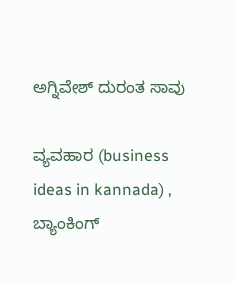ಅಗ್ನಿವೇಶ್ ದುರಂತ ಸಾವು

ವ್ಯವಹಾರ (business ideas in kannada) , ಬ್ಯಾಂಕಿಂಗ್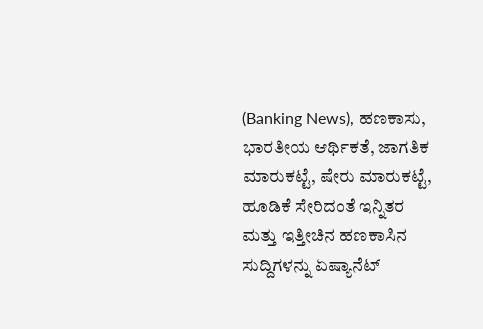(Banking News), ಹಣಕಾಸು, ಭಾರತೀಯ ಆರ್ಥಿಕತೆ, ಜಾಗತಿಕ ಮಾರುಕಟ್ಟೆ, ಷೇರು ಮಾರುಕಟ್ಟೆ, ಹೂಡಿಕೆ ಸೇರಿದಂತೆ ಇನ್ನಿತರ ಮತ್ತು ಇತ್ತೀಚಿನ ಹಣಕಾಸಿನ ಸುದ್ದಿಗಳನ್ನು ಏಷ್ಯಾನೆಟ್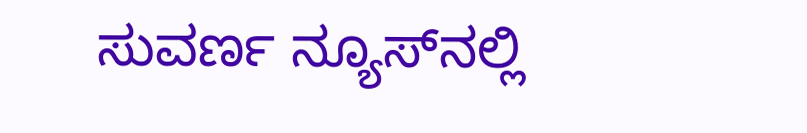ಸುವರ್ಣ ನ್ಯೂಸ್‌ನಲ್ಲಿ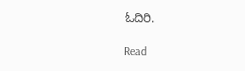ಓದಿರಿ.

Read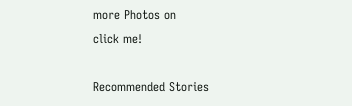more Photos on
click me!

Recommended Stories